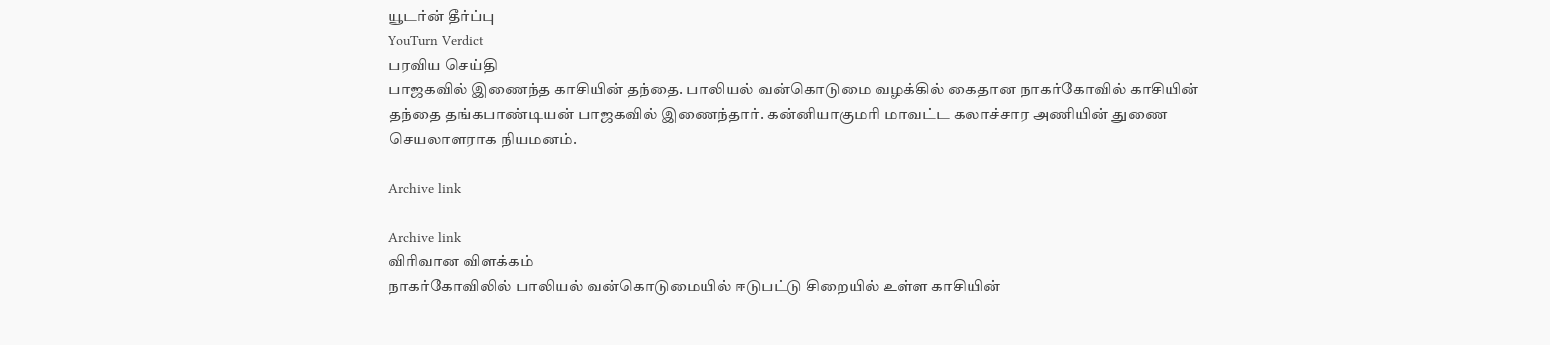யூடர்ன் தீர்ப்பு
YouTurn Verdict
பரவிய செய்தி
பாஜகவில் இணைந்த காசியின் தந்தை. பாலியல் வன்கொடுமை வழக்கில் கைதான நாகர்கோவில் காசியின் தந்தை தங்கபாண்டியன் பாஜகவில் இணைந்தார். கன்னியாகுமரி மாவட்ட கலாச்சார அணியின் துணை செயலாளராக நியமனம்.

Archive link

Archive link
விரிவான விளக்கம்
நாகர்கோவிலில் பாலியல் வன்கொடுமையில் ஈடுபட்டு சிறையில் உள்ள காசியின்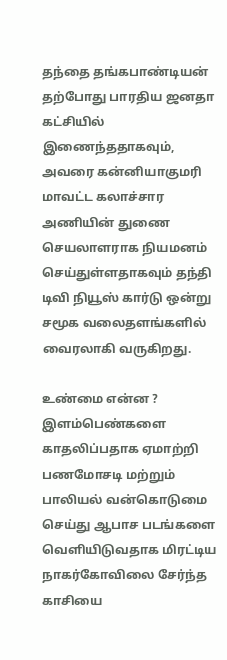தந்தை தங்கபாண்டியன் தற்போது பாரதிய ஜனதா கட்சியில் இணைந்ததாகவும், அவரை கன்னியாகுமரி மாவட்ட கலாச்சார அணியின் துணை செயலாளராக நியமனம் செய்துள்ளதாகவும் தந்தி டிவி நியூஸ் கார்டு ஒன்று சமூக வலைதளங்களில் வைரலாகி வருகிறது.

உண்மை என்ன ?
இளம்பெண்களை காதலிப்பதாக ஏமாற்றி பணமோசடி மற்றும் பாலியல் வன்கொடுமை செய்து ஆபாச படங்களை வெளியிடுவதாக மிரட்டிய நாகர்கோவிலை சேர்ந்த காசியை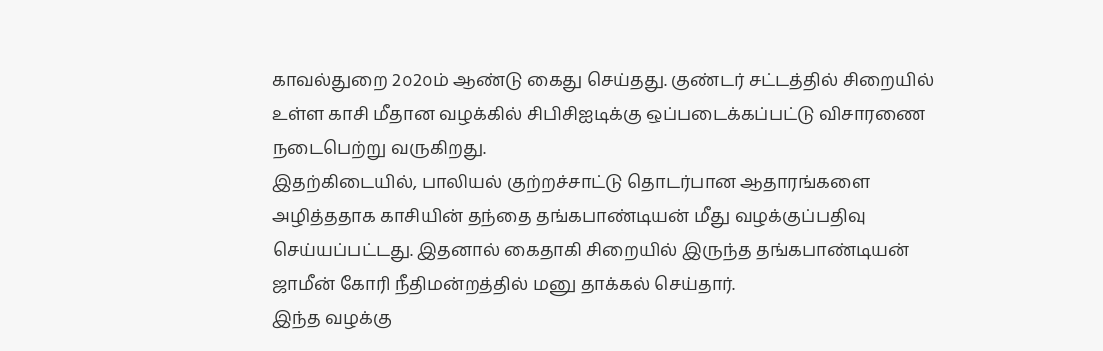காவல்துறை 2௦2௦ம் ஆண்டு கைது செய்தது. குண்டர் சட்டத்தில் சிறையில் உள்ள காசி மீதான வழக்கில் சிபிசிஐடிக்கு ஒப்படைக்கப்பட்டு விசாரணை நடைபெற்று வருகிறது.
இதற்கிடையில், பாலியல் குற்றச்சாட்டு தொடர்பான ஆதாரங்களை அழித்ததாக காசியின் தந்தை தங்கபாண்டியன் மீது வழக்குப்பதிவு செய்யப்பட்டது. இதனால் கைதாகி சிறையில் இருந்த தங்கபாண்டியன் ஜாமீன் கோரி நீதிமன்றத்தில் மனு தாக்கல் செய்தார்.
இந்த வழக்கு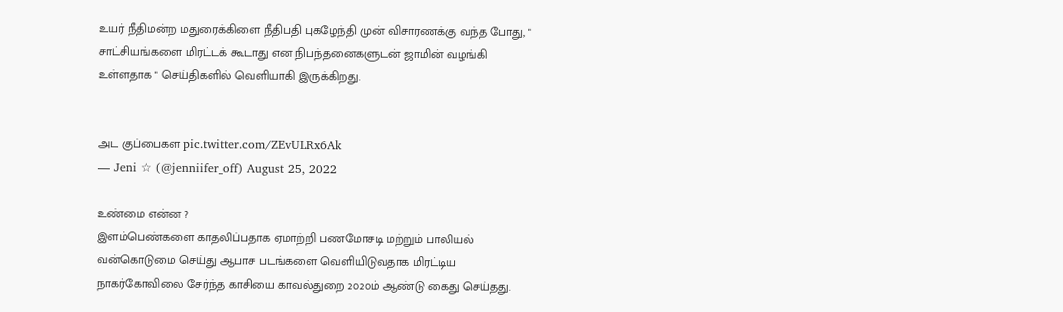உயர் நீதிமன்ற மதுரைக்கிளை நீதிபதி புகழேந்தி முன் விசாரணக்கு வந்த போது, " சாட்சியங்களை மிரட்டக் கூடாது என நிபந்தனைகளுடன் ஜாமின் வழங்கி உள்ளதாக " செய்திகளில் வெளியாகி இருக்கிறது.


அட குப்பைகள pic.twitter.com/ZEvULRx6Ak
— Jeni ☆ (@jenniifer_off) August 25, 2022

உண்மை என்ன ?
இளம்பெண்களை காதலிப்பதாக ஏமாற்றி பணமோசடி மற்றும் பாலியல் வன்கொடுமை செய்து ஆபாச படங்களை வெளியிடுவதாக மிரட்டிய நாகர்கோவிலை சேர்ந்த காசியை காவல்துறை 2௦2௦ம் ஆண்டு கைது செய்தது.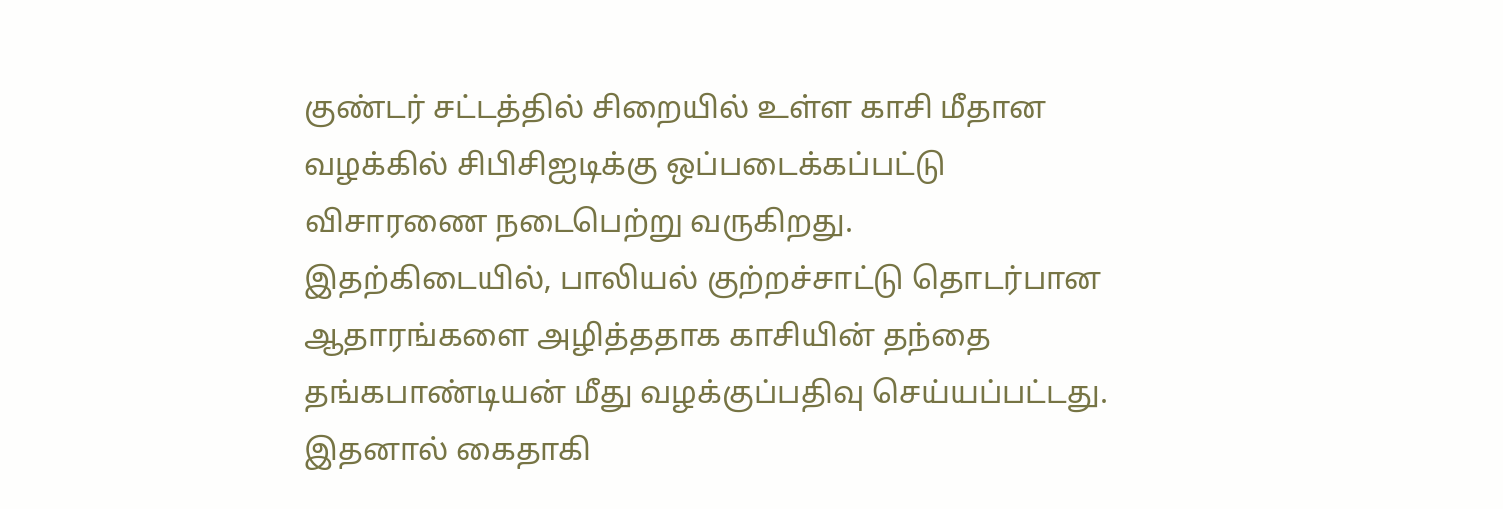குண்டர் சட்டத்தில் சிறையில் உள்ள காசி மீதான வழக்கில் சிபிசிஐடிக்கு ஒப்படைக்கப்பட்டு விசாரணை நடைபெற்று வருகிறது.
இதற்கிடையில், பாலியல் குற்றச்சாட்டு தொடர்பான ஆதாரங்களை அழித்ததாக காசியின் தந்தை தங்கபாண்டியன் மீது வழக்குப்பதிவு செய்யப்பட்டது. இதனால் கைதாகி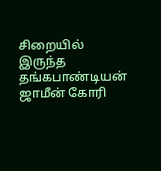சிறையில் இருந்த தங்கபாண்டியன் ஜாமீன் கோரி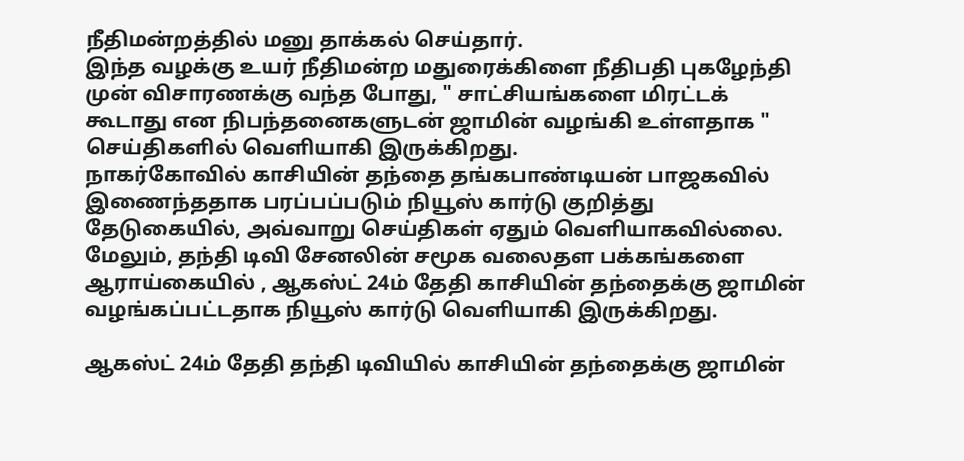நீதிமன்றத்தில் மனு தாக்கல் செய்தார்.
இந்த வழக்கு உயர் நீதிமன்ற மதுரைக்கிளை நீதிபதி புகழேந்தி முன் விசாரணக்கு வந்த போது, " சாட்சியங்களை மிரட்டக் கூடாது என நிபந்தனைகளுடன் ஜாமின் வழங்கி உள்ளதாக " செய்திகளில் வெளியாகி இருக்கிறது.
நாகர்கோவில் காசியின் தந்தை தங்கபாண்டியன் பாஜகவில் இணைந்ததாக பரப்பப்படும் நியூஸ் கார்டு குறித்து தேடுகையில், அவ்வாறு செய்திகள் ஏதும் வெளியாகவில்லை. மேலும், தந்தி டிவி சேனலின் சமூக வலைதள பக்கங்களை ஆராய்கையில் , ஆகஸ்ட் 24ம் தேதி காசியின் தந்தைக்கு ஜாமின் வழங்கப்பட்டதாக நியூஸ் கார்டு வெளியாகி இருக்கிறது.

ஆகஸ்ட் 24ம் தேதி தந்தி டிவியில் காசியின் தந்தைக்கு ஜாமின்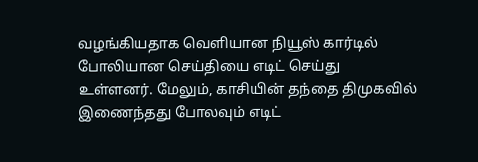வழங்கியதாக வெளியான நியூஸ் கார்டில் போலியான செய்தியை எடிட் செய்து உள்ளனர். மேலும், காசியின் தந்தை திமுகவில் இணைந்தது போலவும் எடிட்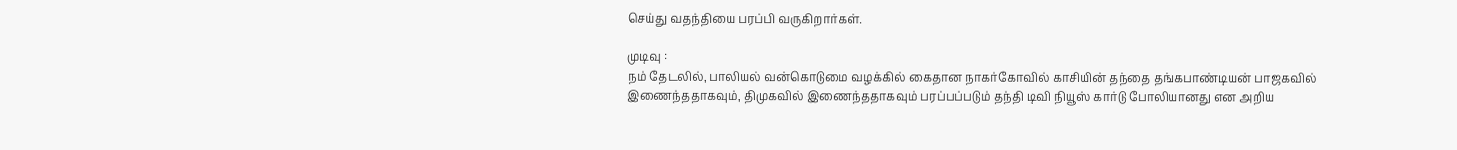செய்து வதந்தியை பரப்பி வருகிறார்கள்.

முடிவு :
நம் தேடலில், பாலியல் வன்கொடுமை வழக்கில் கைதான நாகர்கோவில் காசியின் தந்தை தங்கபாண்டியன் பாஜகவில் இணைந்ததாகவும், திமுகவில் இணைந்ததாகவும் பரப்பப்படும் தந்தி டிவி நியூஸ் கார்டு போலியானது என அறிய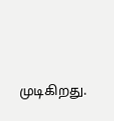முடிகிறது.